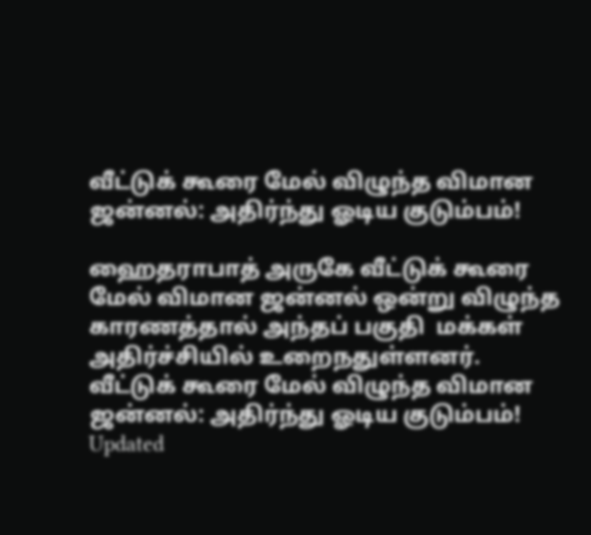வீட்டுக் கூரை மேல் விழுந்த விமான ஜன்னல்: அதிர்ந்து ஓடிய குடும்பம்!

ஹைதராபாத் அருகே வீட்டுக் கூரை மேல் விமான ஜன்னல் ஒன்று விழுந்த காரணத்தால் அந்தப் பகுதி  மக்கள் அதிர்ச்சியில் உறைநதுள்ளனர்.
வீட்டுக் கூரை மேல் விழுந்த விமான ஜன்னல்: அதிர்ந்து ஓடிய குடும்பம்!
Updated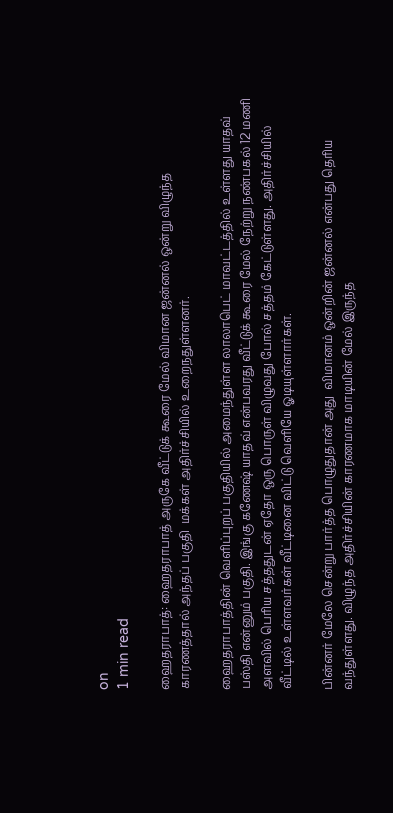on
1 min read

ஹைதராபாத்: ஹைதராபாத் அருகே வீட்டுக் கூரை மேல் விமான ஜன்னல் ஒன்று விழுந்த காரணத்தால் அந்தப் பகுதி  மக்கள் அதிர்ச்சியில் உறைநதுள்ளனர்.

ஹைதராபாத்தின் வெளிப்புறப் பகுதியில் அமைந்துள்ள லாலாபெட் மாவட்டத்தில் உள்ளது யாதவ் பஸ்தி என்னும் பகுதி. இங்கு கணேஷ் யாதவ் என்பவரது வீட்டுக் கூரை மேல் நேற்று நண்பகல் 12 மணி அளவில் பெரிய சத்ததுடன் ஏதோ ஒரு பொருள் விழுவது போல் சத்தம் கேட்டுள்ளது. அதிர்ச்சியில் வீட்டில் உள்ளவர்கள் வீட்டினை விட்டு வெளியே ஓடியுள்ளார்கள்.

பின்னர் மேலே சென்று பார்த்த பொழுதுதான் அது  விமானம் ஒன்றின் ஜன்னல் என்பது தெரிய வந்துள்ளது. விழுந்த அதிர்ச்சியின் காரணமாக மாடியின் மேல் இருந்த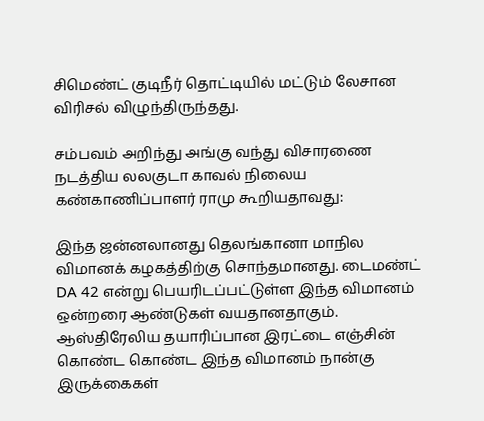சிமெண்ட் குடிநீர் தொட்டியில் மட்டும் லேசான விரிசல் விழுந்திருந்தது.

சம்பவம் அறிந்து அங்கு வந்து விசாரணை நடத்திய லலகுடா காவல் நிலைய கண்காணிப்பாளர் ராமு கூறியதாவது:

இந்த ஜன்னலானது தெலங்கானா மாநில விமானக் கழகத்திற்கு சொந்தமானது. டைமண்ட் DA 42 என்று பெயரிடப்பட்டுள்ள இந்த விமானம் ஒன்றரை ஆண்டுகள் வயதானதாகும். ஆஸ்திரேலிய தயாரிப்பான இரட்டை எஞ்சின் கொண்ட கொண்ட இந்த விமானம் நான்கு இருக்கைகள்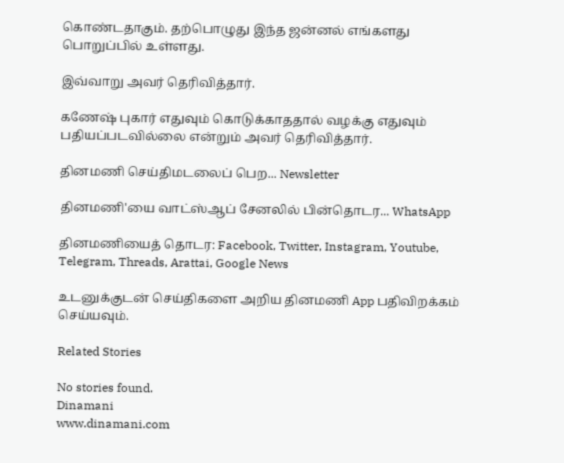கொண்டதாகும். தற்பொழுது இந்த ஜன்னல் எங்களது பொறுப்பில் உள்ளது.

இவ்வாறு அவர் தெரிவித்தார்.

கணேஷ் புகார் எதுவும் கொடுக்காததால் வழக்கு எதுவும் பதியப்படவில்லை என்றும் அவர் தெரிவித்தார்.

தினமணி செய்திமடலைப் பெற... Newsletter

தினமணி'யை வாட்ஸ்ஆப் சேனலில் பின்தொடர... WhatsApp

தினமணியைத் தொடர: Facebook, Twitter, Instagram, Youtube, Telegram, Threads, Arattai, Google News

உடனுக்குடன் செய்திகளை அறிய தினமணி App பதிவிறக்கம் செய்யவும்.

Related Stories

No stories found.
Dinamani
www.dinamani.com